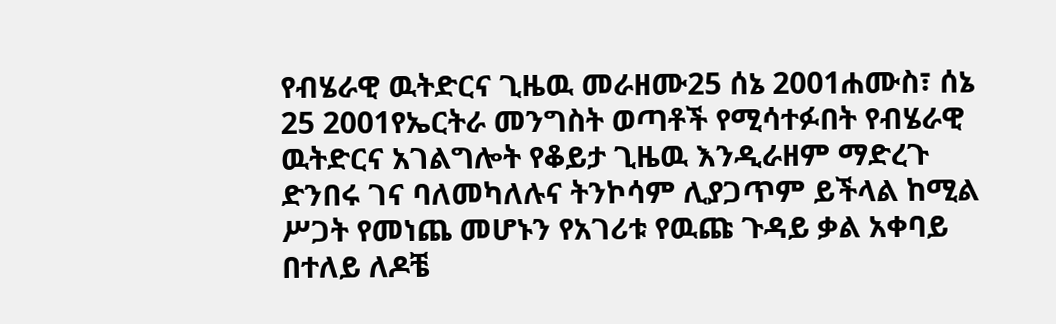የብሄራዊ ዉትድርና ጊዜዉ መራዘሙ25 ሰኔ 2001ሐሙስ፣ ሰኔ 25 2001የኤርትራ መንግስት ወጣቶች የሚሳተፉበት የብሄራዊ ዉትድርና አገልግሎት የቆይታ ጊዜዉ እንዲራዘም ማድረጉ ድንበሩ ገና ባለመካለሉና ትንኮሳም ሊያጋጥም ይችላል ከሚል ሥጋት የመነጨ መሆኑን የአገሪቱ የዉጩ ጉዳይ ቃል አቀባይ በተለይ ለዶቼ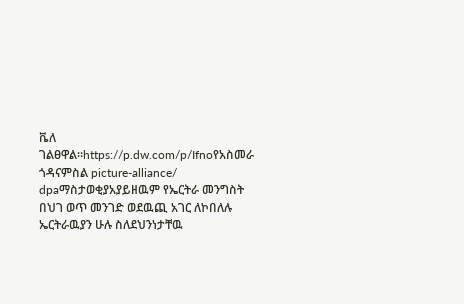ቬለ ገልፀዋል።https://p.dw.com/p/Ifnoየአስመራ ጎዳናምስል picture-alliance/ dpaማስታወቂያአያይዘዉም የኤርትራ መንግስት በህገ ወጥ መንገድ ወደዉጪ አገር ለኮበለሉ ኤርትራዉያን ሁሉ ስለደህንነታቸዉ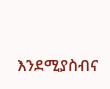እንደሚያስብና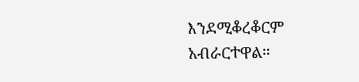እንደሚቆረቆርም አብራርተዋል።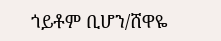ጎይቶም ቢሆን/ሸዋዬ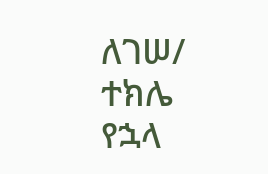ለገሠ/ ተክሌ የኋላ